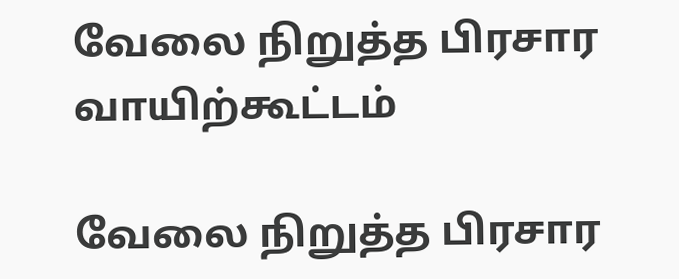வேலை நிறுத்த பிரசார வாயிற்கூட்டம்

வேலை நிறுத்த பிரசார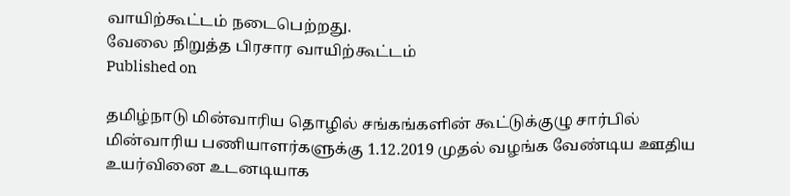வாயிற்கூட்டம் நடைபெற்றது.
வேலை நிறுத்த பிரசார வாயிற்கூட்டம்
Published on

தமிழ்நாடு மின்வாரிய தொழில் சங்கங்களின் கூட்டுக்குழு சார்பில் மின்வாரிய பணியாளர்களுக்கு 1.12.2019 முதல் வழங்க வேண்டிய ஊதிய உயர்வினை உடனடியாக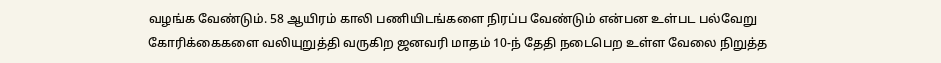வழங்க வேண்டும். 58 ஆயிரம் காலி பணியிடங்களை நிரப்ப வேண்டும் என்பன உள்பட பல்வேறு கோரிக்கைகளை வலியுறுத்தி வருகிற ஜனவரி மாதம் 10-ந் தேதி நடைபெற உள்ள வேலை நிறுத்த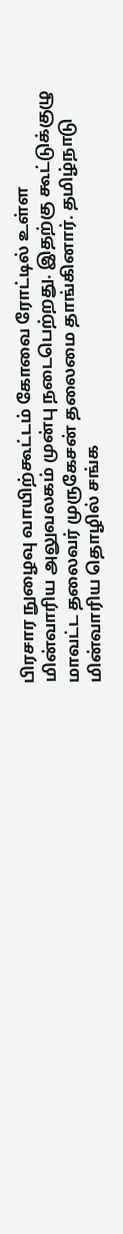பிரசார நுழைவு வாயிற்கூட்டம் கோவை ரோட்டில் உள்ள மின்வாரிய அலுவலகம் முன்பு நடைபெற்றது. இதற்கு கூட்டுக்குழு மாவட்ட தலைவர் முருகேசன் தலைமை தாங்கினார். தமிழ்நாடு மின்வாரிய தொழில் சங்க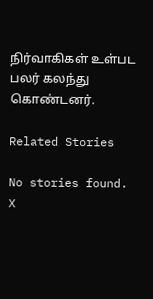நிர்வாகிகள் உள்பட பலர் கலந்து கொண்டனர்.

Related Stories

No stories found.
X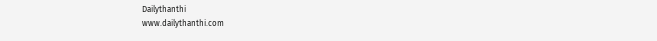Dailythanthi
www.dailythanthi.com